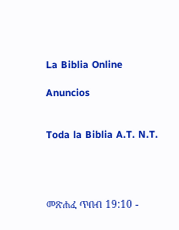La Biblia Online

Anuncios


Toda la Biblia A.T. N.T.




መጽሐፈ ጥበብ 19:10 -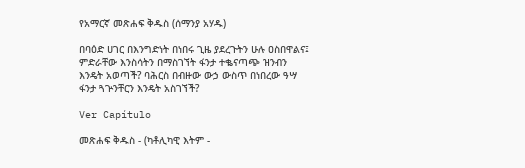የአማርኛ መጽሐፍ ቅዱስ (ሰማንያ አሃዱ)

በባዕድ ሀገር በእንግድነት በነበሩ ጊዜ ያደረጉትን ሁሉ ዐስበዋልና፤ ምድራቸው እንስሳትን በማስገኘት ፋንታ ተቈናጣጭ ዝንብን እንዴት አወጣች? ባሕርስ በብዙው ውኃ ውስጥ በነበረው ዓሣ ፋንታ ጓጕንቸርን እንዴት አስገኘች?

Ver Capítulo

መጽሐፍ ቅዱስ - (ካቶሊካዊ እትም -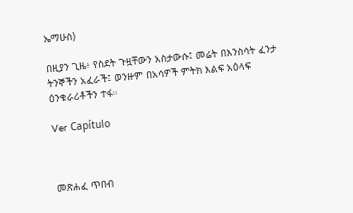ኤማሁስ)

በዚያን ጊዜ፥ የስደት ጉዟቸውን አስታውሱ፤ መሬት በእንስሳት ፈንታ ትንኞችን አፈራች፤ ወንዙም በአሳዎች ምትክ እልፍ አዕላፍ ዕንቁራሪቶችን ተፋ።

Ver Capítulo



መጽሐፈ ጥበብ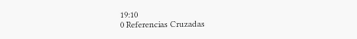19:10
0 Referencias Cruzadas